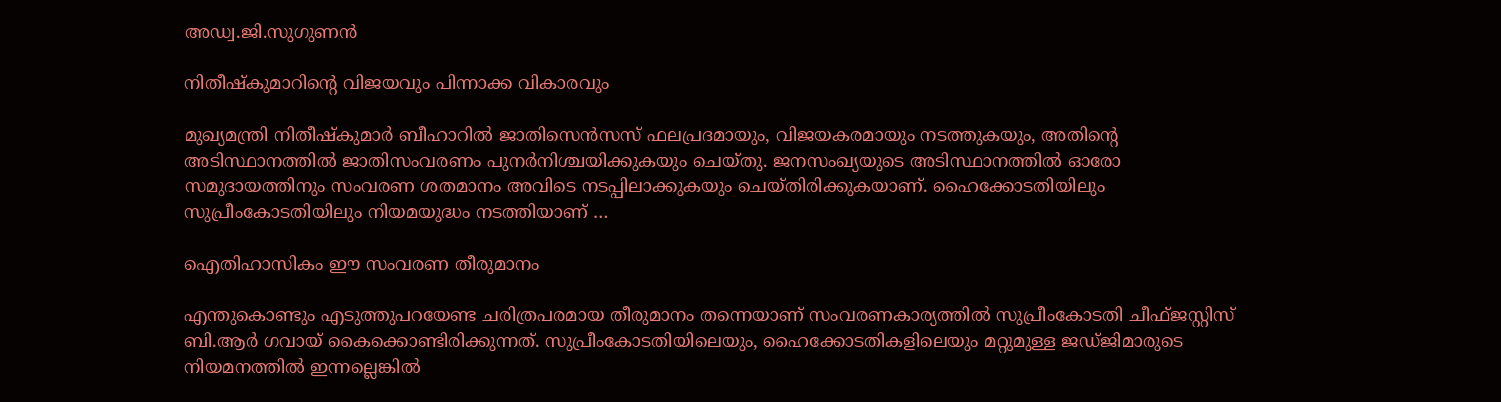അഡ്വ.ജി.സുഗുണന്‍

നിതീഷ്‌കുമാറിന്റെ വിജയവും പിന്നാക്ക വികാരവും

മുഖ്യമന്ത്രി നിതീഷ്‌കുമാര്‍ ബീഹാറില്‍ ജാതിസെന്‍സസ് ഫലപ്രദമായും, വിജയകരമായും നടത്തുകയും, അതിന്റെ അടിസ്ഥാനത്തില്‍ ജാതിസംവരണം പുനര്‍നിശ്ചയിക്കുകയും ചെയ്തു. ജനസംഖ്യയുടെ അടിസ്ഥാനത്തില്‍ ഓരോ സമുദായത്തിനും സംവരണ ശതമാനം അവിടെ നടപ്പിലാക്കുകയും ചെയ്തിരിക്കുകയാണ്. ഹൈക്കോടതിയിലും സുപ്രീംകോടതിയിലും നിയമയുദ്ധം നടത്തിയാണ് …

ഐതിഹാസികം ഈ സംവരണ തീരുമാനം

എന്തുകൊണ്ടും എടുത്തുപറയേണ്ട ചരിത്രപരമായ തീരുമാനം തന്നെയാണ് സംവരണകാര്യത്തില്‍ സുപ്രീംകോടതി ചീഫ്ജസ്റ്റിസ് ബി.ആര്‍ ഗവായ് കൈക്കൊണ്ടിരിക്കുന്നത്. സുപ്രീംകോടതിയിലെയും, ഹൈക്കോടതികളിലെയും മറ്റുമുള്ള ജഡ്ജിമാരുടെ നിയമനത്തില്‍ ഇന്നല്ലെങ്കില്‍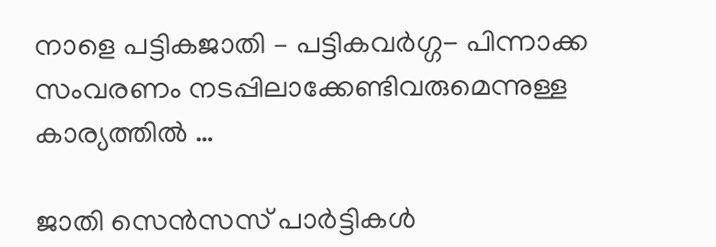നാളെ പട്ടികജാതി – പട്ടികവര്‍ഗ്ഗ- പിന്നാക്ക സംവരണം നടപ്പിലാക്കേണ്ടിവരുമെന്നുള്ള കാര്യത്തില്‍ …

ജാതി സെൻസസ് പാർട്ടികൾ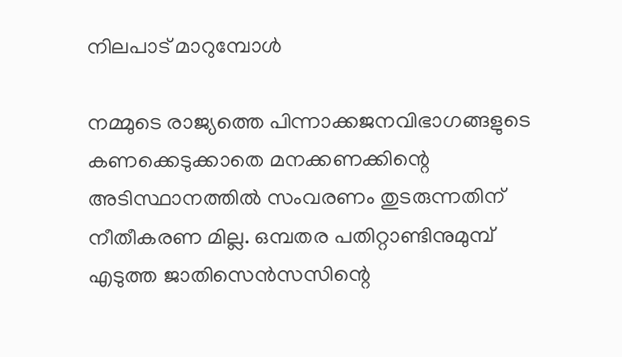നിലപാട് മാറുമ്പോൾ

നമ്മുടെ രാജ്യത്തെ പിന്നാക്കജനവിഭാഗങ്ങളുടെ കണക്കെടുക്കാതെ മനക്കണക്കിന്റെ അടിസ്ഥാനത്തില്‍ സംവരണം തുടരുന്നതിന് നീതീകരണ മില്ല. ഒമ്പതര പതിറ്റാണ്ടിനുമുമ്പ് എടുത്ത ജാതിസെന്‍സസിന്റെ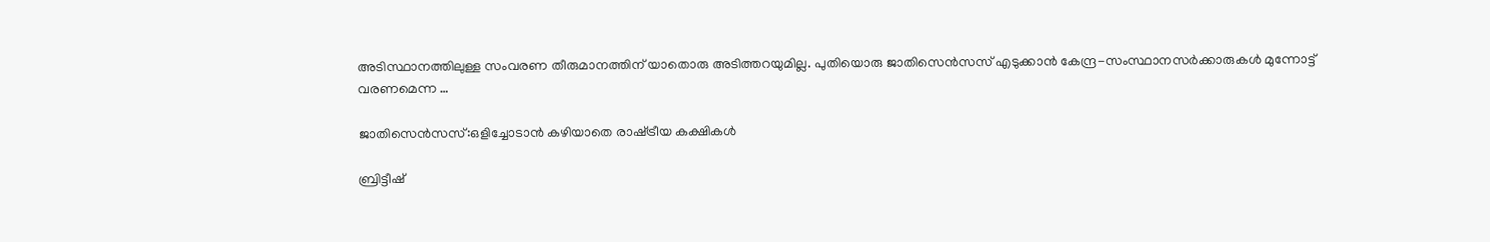അടിസ്ഥാനത്തിലുള്ള സംവരണ തീരുമാനത്തിന് യാതൊരു അടിത്തറയുമില്ല. പുതിയൊരു ജാതിസെന്‍സസ് എടുക്കാന്‍ കേന്ദ്ര-സംസ്ഥാനസര്‍ക്കാരുകള്‍ മുന്നോട്ട് വരണമെന്ന …

ജാതിസെന്‍സസ്:ഒളിച്ചോടാൻ കഴിയാതെ രാഷ്‌ട്രീയ കക്ഷികൾ

ബ്രിട്ടീഷ്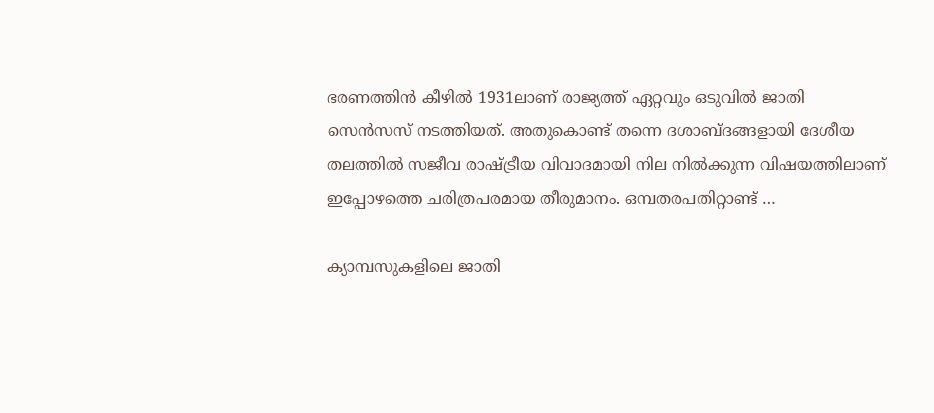ഭരണത്തിന്‍ കീഴില്‍ 1931ലാണ് രാജ്യത്ത് ഏറ്റവും ഒടുവില്‍ ജാതി സെന്‍സസ് നടത്തിയത്. അതുകൊണ്ട് തന്നെ ദശാബ്ദങ്ങളായി ദേശീയ തലത്തില്‍ സജീവ രാഷ്ട്രീയ വിവാദമായി നില നില്‍ക്കുന്ന വിഷയത്തിലാണ് ഇപ്പോഴത്തെ ചരിത്രപരമായ തീരുമാനം. ഒമ്പതരപതിറ്റാണ്ട് …

ക്യാമ്പസുകളിലെ ജാതി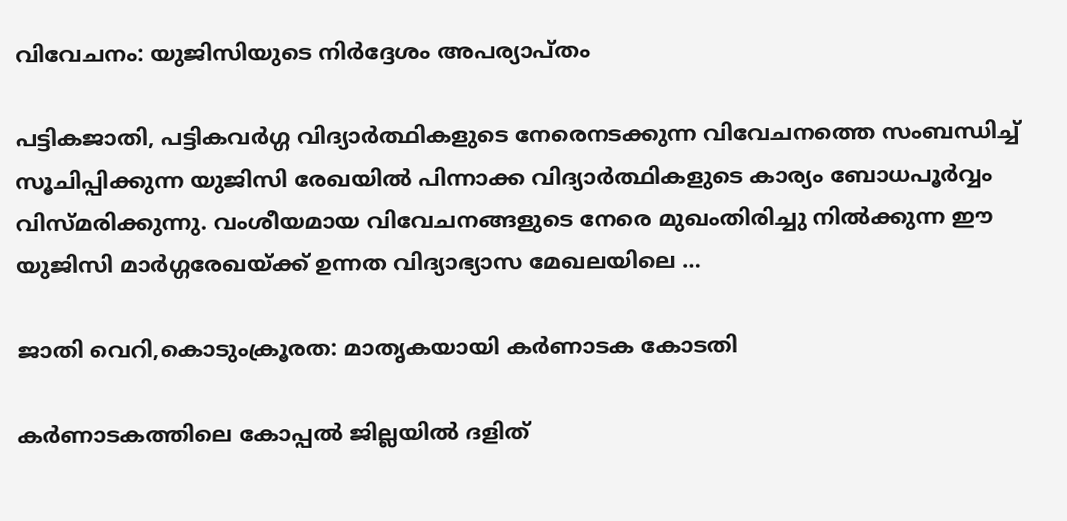വിവേചനം: യുജിസിയുടെ നിര്‍ദ്ദേശം അപര്യാപ്തം

പട്ടികജാതി, പട്ടികവര്‍ഗ്ഗ വിദ്യാര്‍ത്ഥികളുടെ നേരെനടക്കുന്ന വിവേചനത്തെ സംബന്ധിച്ച് സൂചിപ്പിക്കുന്ന യുജിസി രേഖയില്‍ പിന്നാക്ക വിദ്യാര്‍ത്ഥികളുടെ കാര്യം ബോധപൂര്‍വ്വം വിസ്മരിക്കുന്നു. വംശീയമായ വിവേചനങ്ങളുടെ നേരെ മുഖംതിരിച്ചു നില്‍ക്കുന്ന ഈ യുജിസി മാര്‍ഗ്ഗരേഖയ്ക്ക് ഉന്നത വിദ്യാഭ്യാസ മേഖലയിലെ …

ജാതി വെറി,കൊടുംക്രൂരത: മാതൃകയായി കര്‍ണാടക കോടതി

കര്‍ണാടകത്തിലെ കോപ്പല്‍ ജില്ലയില്‍ ദളിത്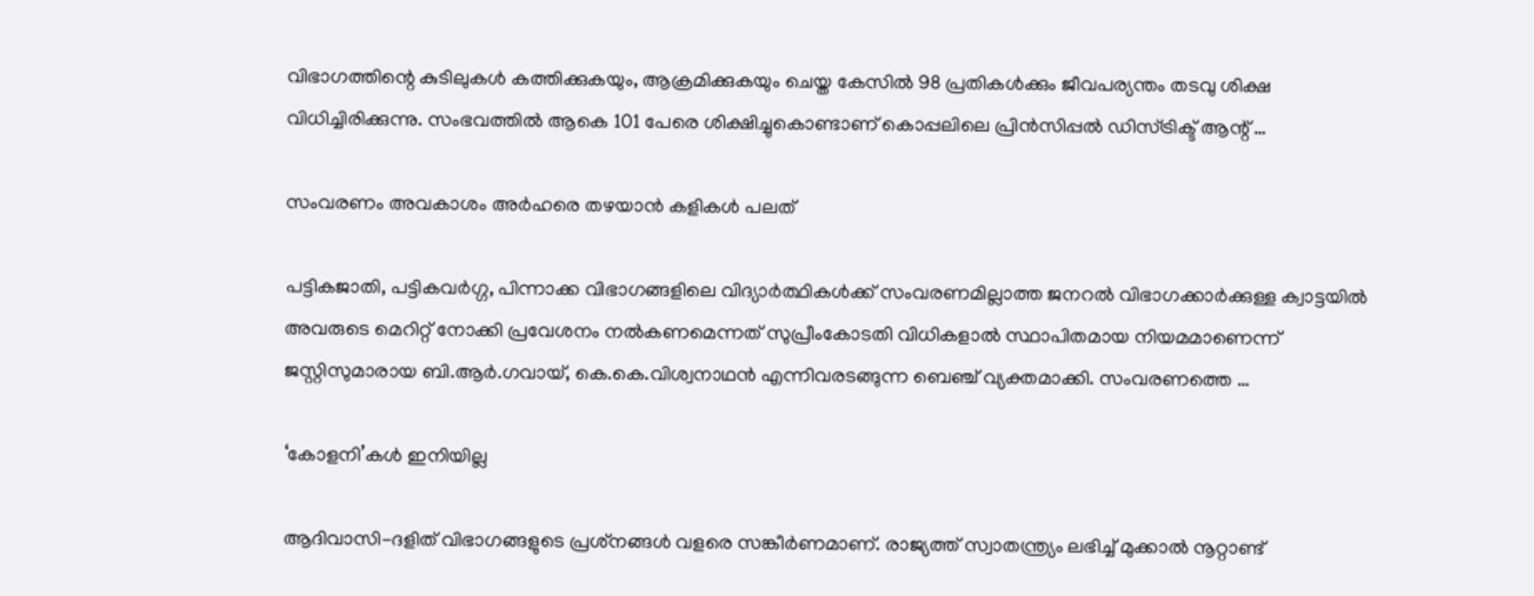വിഭാഗത്തിന്റെ കുടിലുകള്‍ കത്തിക്കുകയും, ആക്രമിക്കുകയും ചെയ്ത കേസില്‍ 98 പ്രതികള്‍ക്കും ജീവപര്യന്തം തടവു ശിക്ഷ വിധിച്ചിരിക്കുന്നു. സംഭവത്തില്‍ ആകെ 101 പേരെ ശിക്ഷിച്ചുകൊണ്ടാണ് കൊപ്പലിലെ പ്രിന്‍സിപ്പല്‍ ഡിസ്ട്രിക്ട് ആന്റ് …

സംവരണം അവകാശം അര്‍ഹരെ തഴയാന്‍ കളികള്‍ പലത്

പട്ടികജാതി, പട്ടികവര്‍ഗ്ഗ, പിന്നാക്ക വിഭാഗങ്ങളിലെ വിദ്യാര്‍ത്ഥികള്‍ക്ക് സംവരണമില്ലാത്ത ജനറല്‍ വിഭാഗക്കാര്‍ക്കുള്ള ക്വാട്ടയിൽ അവരുടെ മെറിറ്റ് നോക്കി പ്രവേശനം നല്‍കണമെന്നത് സുപ്രീംകോടതി വിധികളാല്‍ സ്ഥാപിതമായ നിയമമാണെന്ന് ജസ്റ്റിസുമാരായ ബി.ആര്‍.ഗവായ്, കെ.കെ.വിശ്വനാഥന്‍ എന്നിവരടങ്ങുന്ന ബെഞ്ച് വ്യക്തമാക്കി. സംവരണത്തെ …

‘കോളനി’കൾ ഇനിയില്ല

ആദിവാസി-ദളിത് വിഭാഗങ്ങളുടെ പ്രശ്‌നങ്ങള്‍ വളരെ സങ്കീര്‍ണമാണ്. രാജ്യത്ത് സ്വാതന്ത്ര്യം ലഭിച്ച് മുക്കാല്‍ നൂറ്റാണ്ട്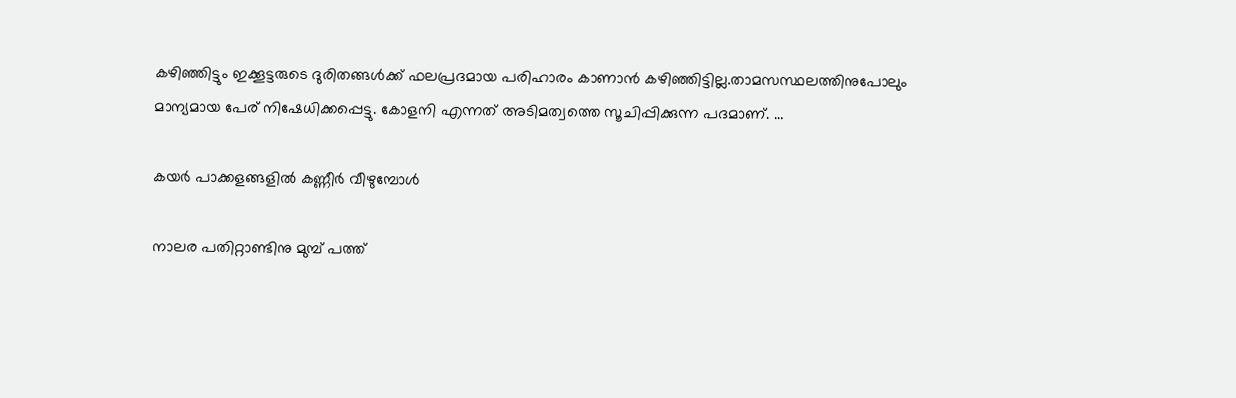കഴിഞ്ഞിട്ടും ഇക്കൂട്ടരുടെ ദുരിതങ്ങള്‍ക്ക് ഫലപ്രദമായ പരിഹാരം കാണാന്‍ കഴിഞ്ഞിട്ടില്ല.താമസസ്ഥലത്തിനുപോലും മാന്യമായ പേര് നിഷേധിക്കപ്പെട്ടു. കോളനി എന്നത് അടിമത്വത്തെ സൂചിപ്പിക്കുന്ന പദമാണ്. …

കയർ പാക്കളങ്ങളിൽ കണ്ണീർ വീഴുമ്പോള്‍

നാലര പതിറ്റാണ്ടിനു മുമ്പ് പത്ത്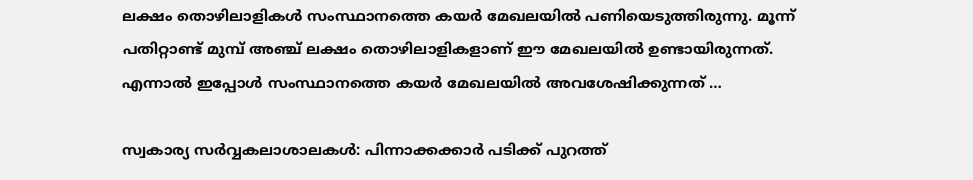ലക്ഷം തൊഴിലാളികള്‍ സംസ്ഥാനത്തെ കയര്‍ മേഖലയില്‍ പണിയെടുത്തിരുന്നു. മൂന്ന് പതിറ്റാണ്ട് മുമ്പ് അഞ്ച് ലക്ഷം തൊഴിലാളികളാണ് ഈ മേഖലയില്‍ ഉണ്ടായിരുന്നത്. എന്നാല്‍ ഇപ്പോള്‍ സംസ്ഥാനത്തെ കയര്‍ മേഖലയില്‍ അവശേഷിക്കുന്നത് …

സ്വകാര്യ സര്‍വ്വകലാശാലകൾ: പിന്നാക്കക്കാർ പടിക്ക് പുറത്ത്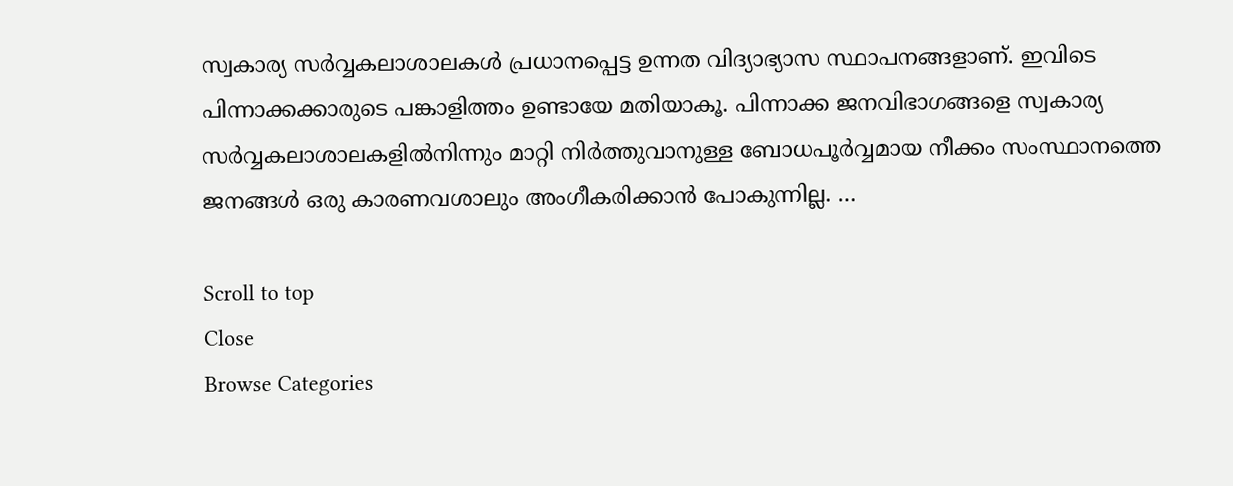സ്വകാര്യ സര്‍വ്വകലാശാലകള്‍ പ്രധാനപ്പെട്ട ഉന്നത വിദ്യാഭ്യാസ സ്ഥാപനങ്ങളാണ്. ഇവിടെ പിന്നാക്കക്കാരുടെ പങ്കാളിത്തം ഉണ്ടായേ മതിയാകൂ. പിന്നാക്ക ജനവിഭാഗങ്ങളെ സ്വകാര്യ സര്‍വ്വകലാശാലകളില്‍നിന്നും മാറ്റി നിര്‍ത്തുവാനുള്ള ബോധപൂര്‍വ്വമായ നീക്കം സംസ്ഥാനത്തെ ജനങ്ങള്‍ ഒരു കാരണവശാലും അംഗീകരിക്കാന്‍ പോകുന്നില്ല. …

Scroll to top
Close
Browse Categories